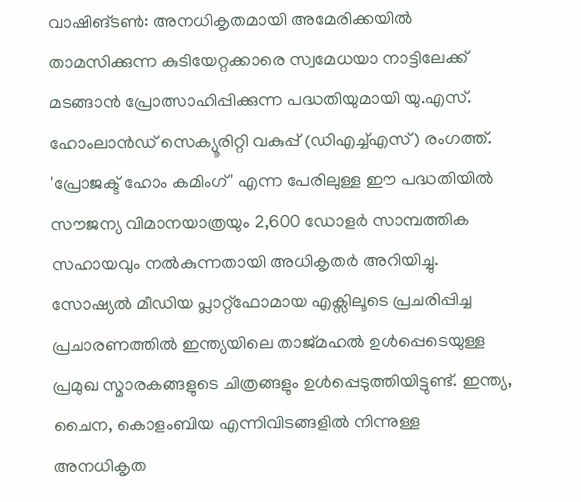വാഷിങ്ടൺ: അനധികൃതമായി അമേരിക്കയിൽ താമസിക്കുന്ന കുടിയേറ്റക്കാരെ സ്വമേധയാ നാട്ടിലേക്ക് മടങ്ങാൻ പ്രോത്സാഹിപ്പിക്കുന്ന പദ്ധതിയുമായി യു.എസ്. ഹോംലാൻഡ് സെക്യൂരിറ്റി വകുപ്പ് (ഡിഎച്ച്എസ്) രംഗത്ത്. 'പ്രോജക്ട് ഹോം കമിംഗ്' എന്ന പേരിലുള്ള ഈ പദ്ധതിയിൽ സൗജന്യ വിമാനയാത്രയും 2,600 ഡോളർ സാമ്പത്തിക സഹായവും നൽകുന്നതായി അധികൃതർ അറിയിച്ചു.
സോഷ്യൽ മീഡിയ പ്ലാറ്റ്ഫോമായ എക്സിലൂടെ പ്രചരിപ്പിച്ച പ്രചാരണത്തിൽ ഇന്ത്യയിലെ താജ്മഹൽ ഉൾപ്പെടെയുള്ള പ്രമുഖ സ്മാരകങ്ങളുടെ ചിത്രങ്ങളും ഉൾപ്പെടുത്തിയിട്ടുണ്ട്. ഇന്ത്യ, ചൈന, കൊളംബിയ എന്നിവിടങ്ങളിൽ നിന്നുള്ള അനധികൃത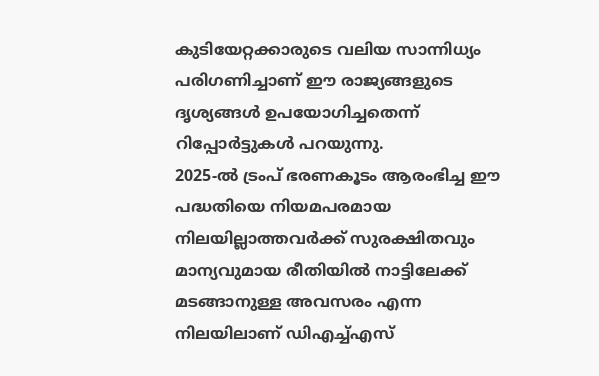കുടിയേറ്റക്കാരുടെ വലിയ സാന്നിധ്യം പരിഗണിച്ചാണ് ഈ രാജ്യങ്ങളുടെ ദൃശ്യങ്ങൾ ഉപയോഗിച്ചതെന്ന് റിപ്പോർട്ടുകൾ പറയുന്നു.
2025-ൽ ട്രംപ് ഭരണകൂടം ആരംഭിച്ച ഈ പദ്ധതിയെ നിയമപരമായ നിലയില്ലാത്തവർക്ക് സുരക്ഷിതവും മാന്യവുമായ രീതിയിൽ നാട്ടിലേക്ക് മടങ്ങാനുള്ള അവസരം എന്ന നിലയിലാണ് ഡിഎച്ച്എസ്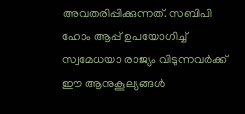അവതരിപ്പിക്കുന്നത്. സബിപി ഹോം ആപ്പ് ഉപയോഗിച്ച് സ്വമേധയാ രാജ്യം വിടുന്നവർക്ക് ഈ ആനുകൂല്യങ്ങൾ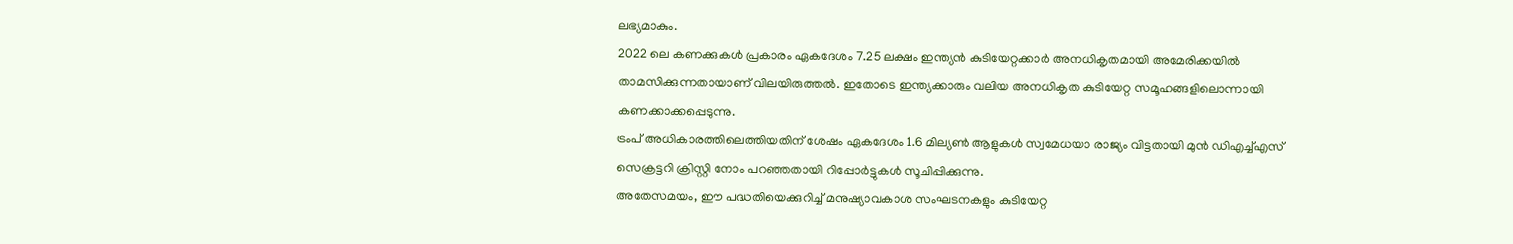ലഭ്യമാകും.
2022 ലെ കണക്കുകൾ പ്രകാരം ഏകദേശം 7.25 ലക്ഷം ഇന്ത്യൻ കുടിയേറ്റക്കാർ അനധികൃതമായി അമേരിക്കയിൽ താമസിക്കുന്നതായാണ് വിലയിരുത്തൽ. ഇതോടെ ഇന്ത്യക്കാരും വലിയ അനധികൃത കുടിയേറ്റ സമൂഹങ്ങളിലൊന്നായി കണക്കാക്കപ്പെടുന്നു.
ട്രംപ് അധികാരത്തിലെത്തിയതിന് ശേഷം ഏകദേശം 1.6 മില്യൺ ആളുകൾ സ്വമേധയാ രാജ്യം വിട്ടതായി മുൻ ഡിഎച്ച്എസ് സെക്രട്ടറി ക്രിസ്റ്റി നോം പറഞ്ഞതായി റിപ്പോർട്ടുകൾ സൂചിപ്പിക്കുന്നു.
അതേസമയം, ഈ പദ്ധതിയെക്കുറിച്ച് മനുഷ്യാവകാശ സംഘടനകളും കുടിയേറ്റ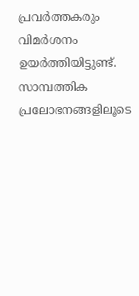പ്രവർത്തകരും വിമർശനം ഉയർത്തിയിട്ടുണ്ട്. സാമ്പത്തിക പ്രലോഭനങ്ങളിലൂടെ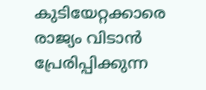കുടിയേറ്റക്കാരെ രാജ്യം വിടാൻ പ്രേരിപ്പിക്കുന്ന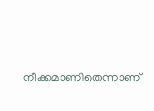നീക്കമാണിതെന്നാണ്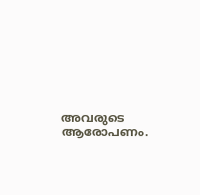അവരുടെ ആരോപണം.